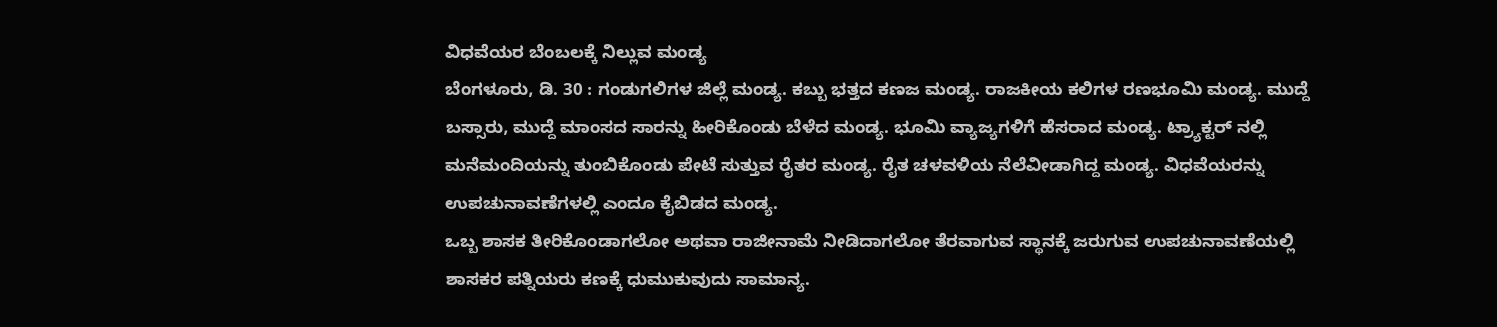ವಿಧವೆಯರ ಬೆಂಬಲಕ್ಕೆ ನಿಲ್ಲುವ ಮಂಡ್ಯ
ಬೆಂಗಳೂರು, ಡಿ. 30 : ಗಂಡುಗಲಿಗಳ ಜಿಲ್ಲೆ ಮಂಡ್ಯ. ಕಬ್ಬು ಭತ್ತದ ಕಣಜ ಮಂಡ್ಯ. ರಾಜಕೀಯ ಕಲಿಗಳ ರಣಭೂಮಿ ಮಂಡ್ಯ. ಮುದ್ದೆ ಬಸ್ಸಾರು, ಮುದ್ದೆ ಮಾಂಸದ ಸಾರನ್ನು ಹೀರಿಕೊಂಡು ಬೆಳೆದ ಮಂಡ್ಯ. ಭೂಮಿ ವ್ಯಾಜ್ಯಗಳಿಗೆ ಹೆಸರಾದ ಮಂಡ್ಯ. ಟ್ರ್ಯಾಕ್ಟರ್ ನಲ್ಲಿ ಮನೆಮಂದಿಯನ್ನು ತುಂಬಿಕೊಂಡು ಪೇಟೆ ಸುತ್ತುವ ರೈತರ ಮಂಡ್ಯ. ರೈತ ಚಳವಳಿಯ ನೆಲೆವೀಡಾಗಿದ್ದ ಮಂಡ್ಯ. ವಿಧವೆಯರನ್ನು ಉಪಚುನಾವಣೆಗಳಲ್ಲಿ ಎಂದೂ ಕೈಬಿಡದ ಮಂಡ್ಯ.
ಒಬ್ಬ ಶಾಸಕ ತೀರಿಕೊಂಡಾಗಲೋ ಅಥವಾ ರಾಜೀನಾಮೆ ನೀಡಿದಾಗಲೋ ತೆರವಾಗುವ ಸ್ಥಾನಕ್ಕೆ ಜರುಗುವ ಉಪಚುನಾವಣೆಯಲ್ಲಿ ಶಾಸಕರ ಪತ್ನಿಯರು ಕಣಕ್ಕೆ ಧುಮುಕುವುದು ಸಾಮಾನ್ಯ.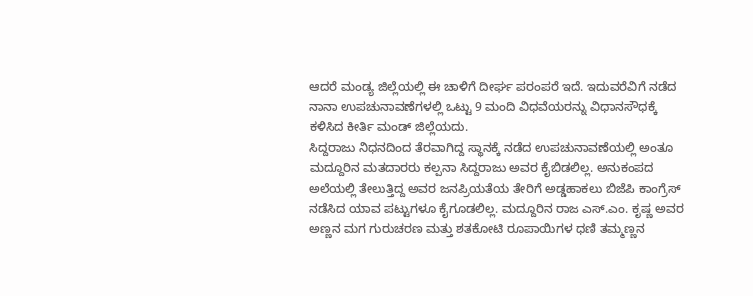ಆದರೆ ಮಂಡ್ಯ ಜಿಲ್ಲೆಯಲ್ಲಿ ಈ ಚಾಳಿಗೆ ದೀರ್ಘ ಪರಂಪರೆ ಇದೆ. ಇದುವರೆವಿಗೆ ನಡೆದ ನಾನಾ ಉಪಚುನಾವಣೆಗಳಲ್ಲಿ ಒಟ್ಟು 9 ಮಂದಿ ವಿಧವೆಯರನ್ನು ವಿಧಾನಸೌಧಕ್ಕೆ ಕಳಿಸಿದ ಕೀರ್ತಿ ಮಂಡ್ ಜಿಲ್ಲೆಯದು.
ಸಿದ್ದರಾಜು ನಿಧನದಿಂದ ತೆರವಾಗಿದ್ದ ಸ್ಥಾನಕ್ಕೆ ನಡೆದ ಉಪಚುನಾವಣೆಯಲ್ಲಿ ಅಂತೂ ಮದ್ದೂರಿನ ಮತದಾರರು ಕಲ್ಪನಾ ಸಿದ್ದರಾಜು ಅವರ ಕೈಬಿಡಲಿಲ್ಲ. ಅನುಕಂಪದ ಅಲೆಯಲ್ಲಿ ತೇಲುತ್ತಿದ್ದ ಅವರ ಜನಪ್ರಿಯತೆಯ ತೇರಿಗೆ ಅಡ್ಡಹಾಕಲು ಬಿಜೆಪಿ ಕಾಂಗ್ರೆಸ್ ನಡೆಸಿದ ಯಾವ ಪಟ್ಟುಗಳೂ ಕೈಗೂಡಲಿಲ್ಲ. ಮದ್ದೂರಿನ ರಾಜ ಎಸ್.ಎಂ. ಕೃಷ್ಣ ಅವರ ಅಣ್ಣನ ಮಗ ಗುರುಚರಣ ಮತ್ತು ಶತಕೋಟಿ ರೂಪಾಯಿಗಳ ಧಣಿ ತಮ್ಮಣ್ಣನ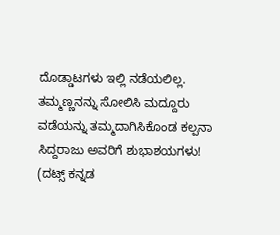ದೊಡ್ಡಾಟಗಳು ಇಲ್ಲಿ ನಡೆಯಲಿಲ್ಲ. ತಮ್ಮಣ್ಣನನ್ನು ಸೋಲಿಸಿ ಮದ್ದೂರು ವಡೆಯನ್ನು ತಮ್ಮದಾಗಿಸಿಕೊಂಡ ಕಲ್ಪನಾ ಸಿದ್ದರಾಜು ಅವರಿಗೆ ಶುಭಾಶಯಗಳು!
(ದಟ್ಸ್ ಕನ್ನಡ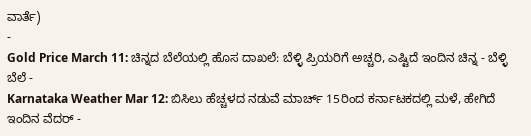ವಾರ್ತೆ)
-
Gold Price March 11: ಚಿನ್ನದ ಬೆಲೆಯಲ್ಲಿ ಹೊಸ ದಾಖಲೆ: ಬೆಳ್ಳಿ ಪ್ರಿಯರಿಗೆ ಅಚ್ಚರಿ, ಎಷ್ಟಿದೆ ಇಂದಿನ ಚಿನ್ನ - ಬೆಳ್ಳಿ ಬೆಲೆ -
Karnataka Weather Mar 12: ಬಿಸಿಲು ಹೆಚ್ಚಳದ ನಡುವೆ ಮಾರ್ಚ್ 15ರಿಂದ ಕರ್ನಾಟಕದಲ್ಲಿ ಮಳೆ, ಹೇಗಿದೆ ಇಂದಿನ ವೆದರ್ -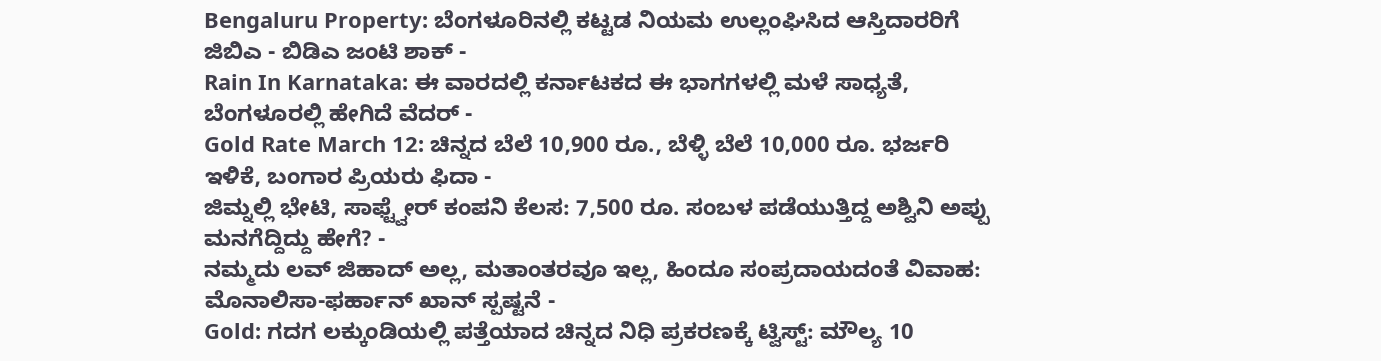Bengaluru Property: ಬೆಂಗಳೂರಿನಲ್ಲಿ ಕಟ್ಟಡ ನಿಯಮ ಉಲ್ಲಂಘಿಸಿದ ಆಸ್ತಿದಾರರಿಗೆ ಜಿಬಿಎ - ಬಿಡಿಎ ಜಂಟಿ ಶಾಕ್ -
Rain In Karnataka: ಈ ವಾರದಲ್ಲಿ ಕರ್ನಾಟಕದ ಈ ಭಾಗಗಳಲ್ಲಿ ಮಳೆ ಸಾಧ್ಯತೆ, ಬೆಂಗಳೂರಲ್ಲಿ ಹೇಗಿದೆ ವೆದರ್ -
Gold Rate March 12: ಚಿನ್ನದ ಬೆಲೆ 10,900 ರೂ., ಬೆಳ್ಳಿ ಬೆಲೆ 10,000 ರೂ. ಭರ್ಜರಿ ಇಳಿಕೆ, ಬಂಗಾರ ಪ್ರಿಯರು ಫಿದಾ -
ಜಿಮ್ನಲ್ಲಿ ಭೇಟಿ, ಸಾಫ್ಟ್ವೇರ್ ಕಂಪನಿ ಕೆಲಸ: 7,500 ರೂ. ಸಂಬಳ ಪಡೆಯುತ್ತಿದ್ದ ಅಶ್ವಿನಿ ಅಪ್ಪು ಮನಗೆದ್ದಿದ್ದು ಹೇಗೆ? -
ನಮ್ಮದು ಲವ್ ಜಿಹಾದ್ ಅಲ್ಲ, ಮತಾಂತರವೂ ಇಲ್ಲ, ಹಿಂದೂ ಸಂಪ್ರದಾಯದಂತೆ ವಿವಾಹ: ಮೊನಾಲಿಸಾ-ಫರ್ಹಾನ್ ಖಾನ್ ಸ್ಪಷ್ಟನೆ -
Gold: ಗದಗ ಲಕ್ಕುಂಡಿಯಲ್ಲಿ ಪತ್ತೆಯಾದ ಚಿನ್ನದ ನಿಧಿ ಪ್ರಕರಣಕ್ಕೆ ಟ್ವಿಸ್ಟ್: ಮೌಲ್ಯ 10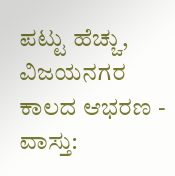ಪಟ್ಟು ಹೆಚ್ಚು, ವಿಜಯನಗರ ಕಾಲದ ಆಭರಣ -
ವಾಸ್ತು: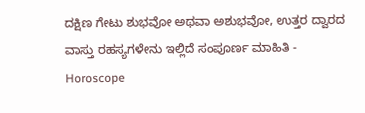ದಕ್ಷಿಣ ಗೇಟು ಶುಭವೋ ಅಥವಾ ಅಶುಭವೋ, ಉತ್ತರ ದ್ವಾರದ ವಾಸ್ತು ರಹಸ್ಯಗಳೇನು ಇಲ್ಲಿದೆ ಸಂಪೂರ್ಣ ಮಾಹಿತಿ -
Horoscope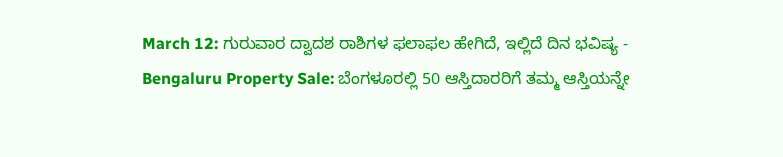March 12: ಗುರುವಾರ ದ್ವಾದಶ ರಾಶಿಗಳ ಫಲಾಫಲ ಹೇಗಿದೆ, ಇಲ್ಲಿದೆ ದಿನ ಭವಿಷ್ಯ -
Bengaluru Property Sale: ಬೆಂಗಳೂರಲ್ಲಿ 50 ಆಸ್ತಿದಾರರಿಗೆ ತಮ್ಮ ಆಸ್ತಿಯನ್ನೇ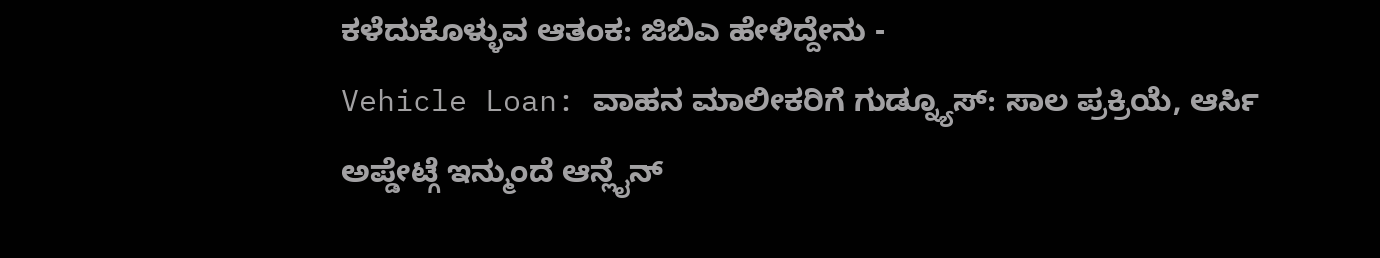ಕಳೆದುಕೊಳ್ಳುವ ಆತಂಕ: ಜಿಬಿಎ ಹೇಳಿದ್ದೇನು -
Vehicle Loan: ವಾಹನ ಮಾಲೀಕರಿಗೆ ಗುಡ್ನ್ಯೂಸ್: ಸಾಲ ಪ್ರಕ್ರಿಯೆ, ಆರ್ಸಿ ಅಪ್ಡೇಟ್ಗೆ ಇನ್ಮುಂದೆ ಆನ್ಲೈನ್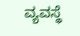ವ್ಯವಸ್ಥೆ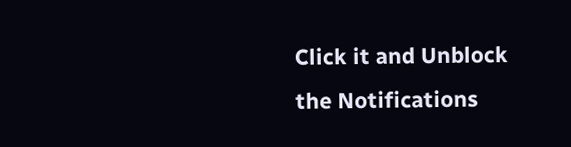Click it and Unblock the Notifications